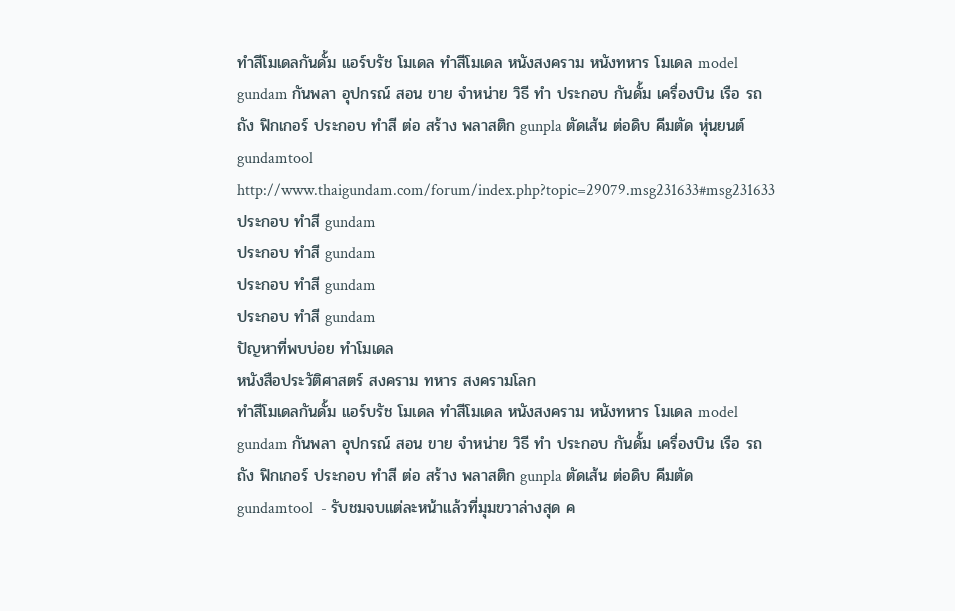ทำสีโมเดลกันดั้ม แอร์บรัช โมเดล ทำสีโมเดล หนังสงคราม หนังทหาร โมเดล model gundam กันพลา อุปกรณ์ สอน ขาย จำหน่าย วิธี ทำ ประกอบ กันดั้ม เครื่องบิน เรือ รถถัง ฟิกเกอร์ ประกอบ ทำสี ต่อ สร้าง พลาสติก gunpla ตัดเส้น ต่อดิบ คีมตัด หุ่นยนต์ gundamtool
http://www.thaigundam.com/forum/index.php?topic=29079.msg231633#msg231633
ประกอบ ทำสี gundam
ประกอบ ทำสี gundam
ประกอบ ทำสี gundam
ประกอบ ทำสี gundam
ปัญหาที่พบบ่อย ทำโมเดล
หนังสือประวัติศาสตร์ สงคราม ทหาร สงครามโลก
ทำสีโมเดลกันดั้ม แอร์บรัช โมเดล ทำสีโมเดล หนังสงคราม หนังทหาร โมเดล model gundam กันพลา อุปกรณ์ สอน ขาย จำหน่าย วิธี ทำ ประกอบ กันดั้ม เครื่องบิน เรือ รถถัง ฟิกเกอร์ ประกอบ ทำสี ต่อ สร้าง พลาสติก gunpla ตัดเส้น ต่อดิบ คีมตัด gundamtool  - รับชมจบแต่ละหน้าแล้วที่มุมขวาล่างสุด ค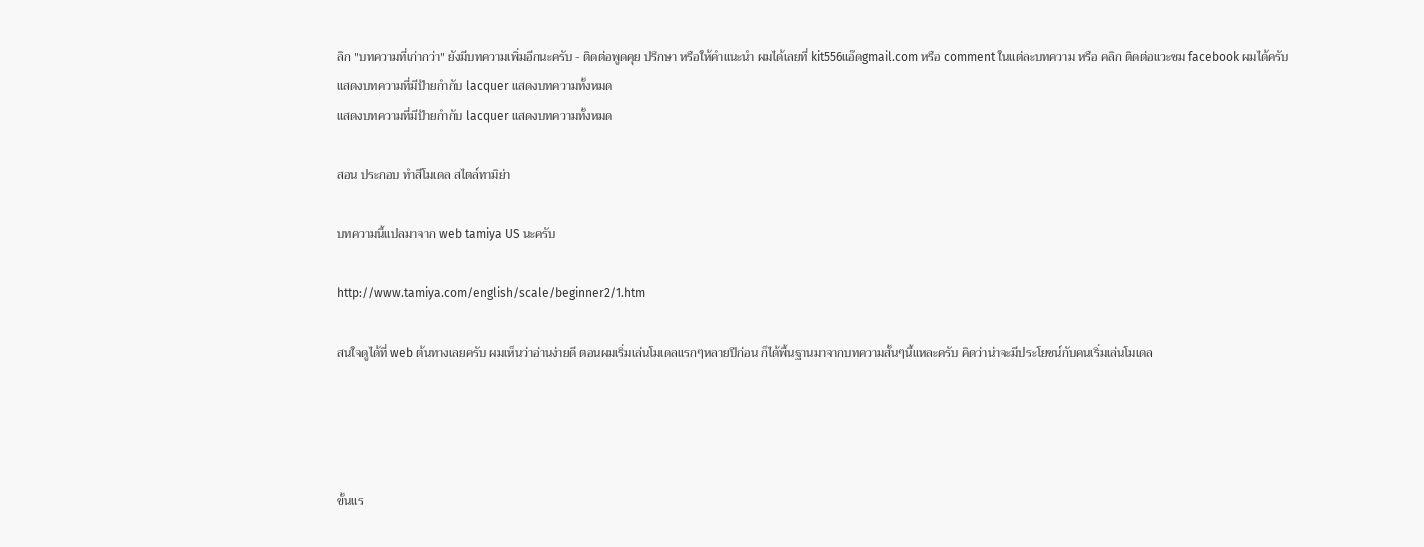ลิก "บทความที่เก่ากว่า" ยังมีบทความเพิ่มอีกนะครับ - ติดต่อพูดคุย ปรึกษา หรือให้คำแนะนำ ผมได้เลยที่ kit556แอ๊ดgmail.com หรือ comment ในแต่ละบทความ หรือ คลิก ติดต่อแวะชม facebook ผมได้ครับ
แสดงบทความที่มีป้ายกำกับ lacquer แสดงบทความทั้งหมด
แสดงบทความที่มีป้ายกำกับ lacquer แสดงบทความทั้งหมด

สอน ประกอบ ทำสีโมเดล สไตล์ทามิย่า

บทความนี้แปลมาจาก web tamiya US นะครับ

http://www.tamiya.com/english/scale/beginner2/1.htm

สนใจดูได้ที่ web ต้นทางเลยครับ ผมเห็นว่าอ่านง่ายดี ตอนผมเริ่มเล่นโมเดลแรกๆหลายปีก่อน ก็ได้พื้นฐานมาจากบทความสั้นๆนี้แหละครับ คิดว่าน่าจะมีประโยชน์กับคนเริ่มเล่นโมเดล




ขั้นแร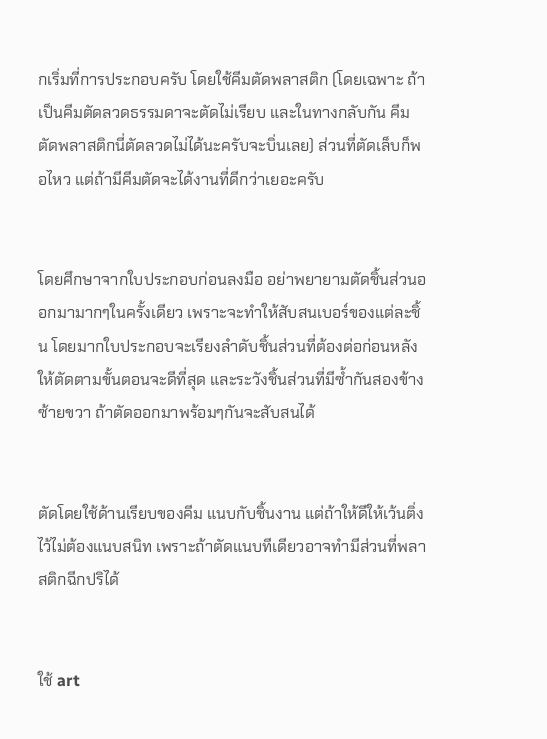กเริ่มที่การประกอบครับ โดยใช้คีมตัดพลาสติก (โดยเฉพาะ ถ้าเป็นคีมตัดลวดธรรมดาจะตัดไม่เรียบ และในทางกลับกัน คีมตัดพลาสติกนี่ตัดลวดไม่ได้นะครับจะบิ่นเลย) ส่วนที่ตัดเล็บก็พอไหว แต่ถ้ามีคีมตัดจะได้งานที่ดีกว่าเยอะครับ


โดยศึกษาจากใบประกอบก่อนลงมือ อย่าพยายามตัดชิ้นส่วนออกมามากๆในครั้งเดียว เพราะจะทำให้สับสนเบอร์ของแต่ละชิ้น โดยมากใบประกอบจะเรียงลำดับชิ้นส่วนที่ต้องต่อก่อนหลัง ให้ตัดตามขั้นตอนจะดีที่สุด และระวังชิ้นส่วนที่มีซ้ำกันสองข้างซ้ายขวา ถ้าตัดออกมาพร้อมๆกันจะสับสนได้


ตัดโดยใช้ด้านเรียบของคีม แนบกับชิ้นงาน แต่ถ้าให้ดีให้เว้นติ่งไว้ไม่ต้องแนบสนิท เพราะถ้าตัดแนบทีเดียวอาจทำมีส่วนที่พลาสติกฉีกปริได้


ใช้ art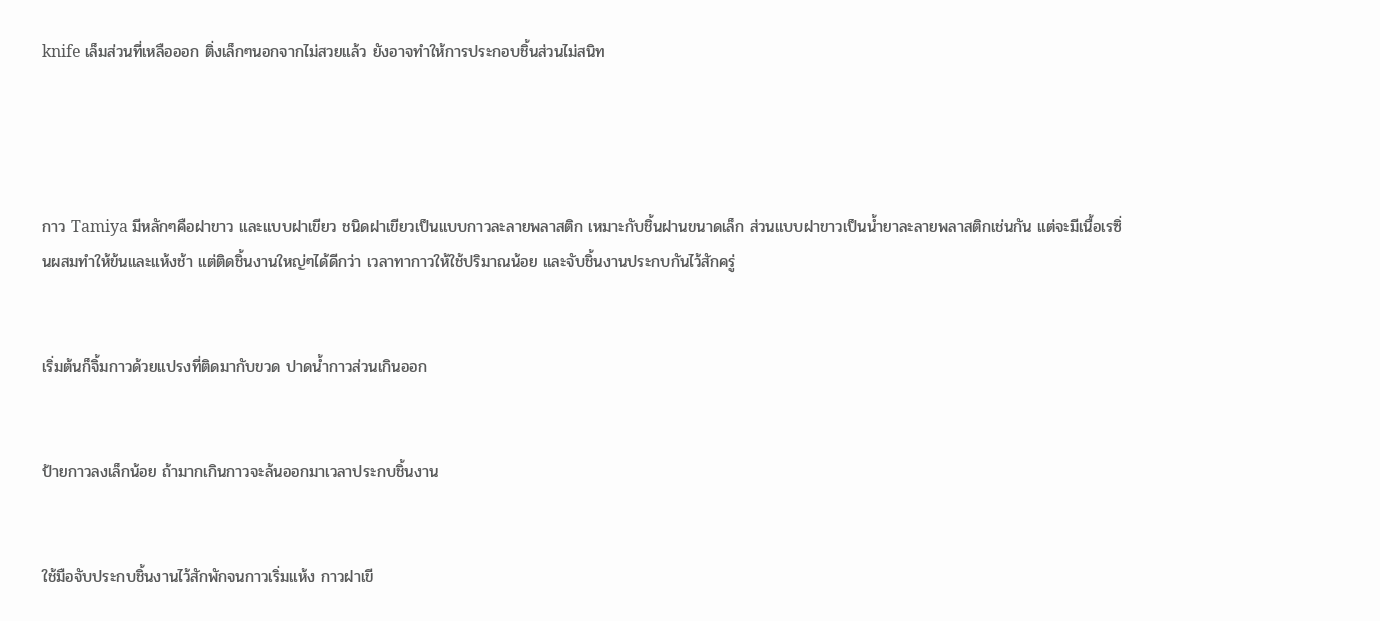knife เล็มส่วนที่เหลือออก ติ่งเล็กๆนอกจากไม่สวยแล้ว ยังอาจทำให้การประกอบชิ้นส่วนไม่สนิท




กาว Tamiya มีหลักๆคือฝาขาว และแบบฝาเขียว ชนิดฝาเขียวเป็นแบบกาวละลายพลาสติก เหมาะกับชิ้นฝานขนาดเล็ก ส่วนแบบฝาขาวเป็นน้ำยาละลายพลาสติกเช่นกัน แต่จะมีเนื้อเรซิ่นผสมทำให้ข้นและแห้งช้า แต่ติดชิ้นงานใหญ่ๆได้ดีกว่า เวลาทากาวให้ใช้ปริมาณน้อย และจับชิ้นงานประกบกันไว้สักครู่


เริ่มต้นก็จิ้มกาวด้วยแปรงที่ติดมากับขวด ปาดน้ำกาวส่วนเกินออก


ป้ายกาวลงเล็กน้อย ถ้ามากเกินกาวจะล้นออกมาเวลาประกบชิ้นงาน


ใช้มือจับประกบชิ้นงานไว้สักพักจนกาวเริ่มแห้ง กาวฝาเขี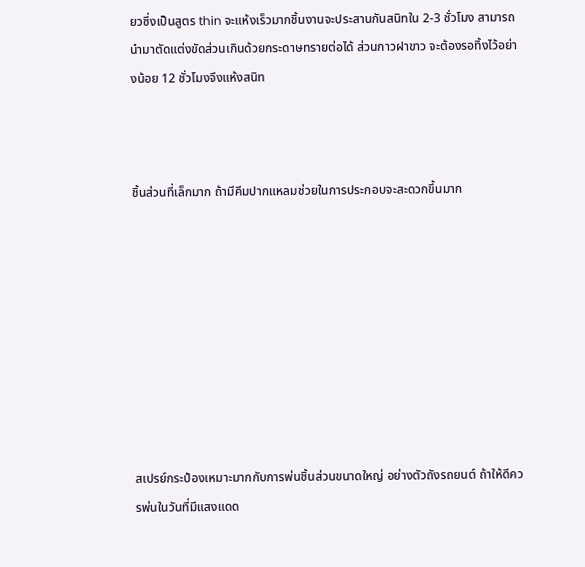ยวซึ่งเป็นสูตร thin จะแห้งเร็วมากชิ้นงานจะประสานกันสนิทใน 2-3 ชั่วโมง สามารถนำมาตัดแต่งขัดส่วนเกินด้วยกระดาษทรายต่อได้ ส่วนกาวฝาขาว จะต้องรอทิ้งไว้อย่างน้อย 12 ชั่วโมงจึงแห้งสนิท



ชิ้นส่วนที่เล็กมาก ถ้ามีคีมปากแหลมช่วยในการประกอบจะสะดวกขึ้นมาก









สเปรย์กระป๋องเหมาะมากกับการพ่นชิ้นส่วนขนาดใหญ่ อย่างตัวถังรถยนต์ ถ้าให้ดีควรพ่นในวันที่มีแสงแดด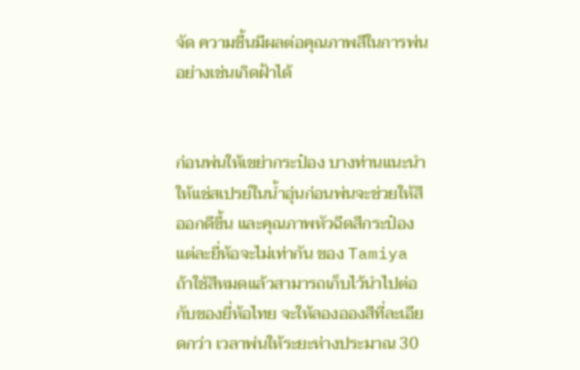จัด ความชื้นมีผลต่อคุณภาพสีในการพ่น อย่างเช่นเกิดฝ้าได้


ก่อนพ่นให้เขย่ากระป๋อง บางท่านแนะนำให้แช่สเปรย์ในน้ำอุ่นก่อนพ่นจะช่วยให้สีออกดีขึ้น และคุณภาพหัวฉีดสีกระป๋องแต่ละยี่ห้อจะไม่เท่ากัน ของ Tamiya ถ้าใช้สีหมดแล้วสามารถเก็บไว้นำไปต่อกับของยี่ห้อไทย จะให้ลองอองสีที่ละเอียดกว่า เวลาพ่นให้ระยะห่างประมาณ 30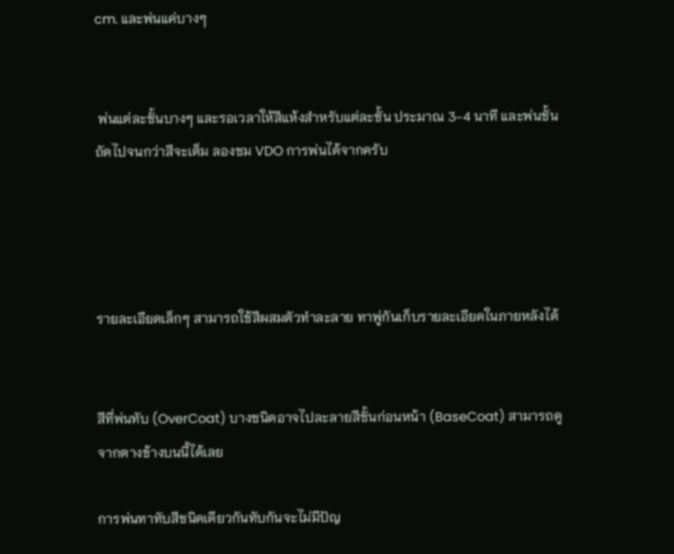cm. และพ่นแค่บางๆ


 พ่นแต่ละชั้นบางๆ และรอเวลาให้สีแห้งสำหรับแต่ละชั้น ประมาณ 3-4 นาที และพ่นชั้นถัดไปจนกว่าสีจะเต็ม ลองชม VDO การพ่นได้จากครับ




รายละเอียดเล็กๆ สามารถใช้สีผสมตัวทำละลาย ทาพู่กันเก็บรายละเอียดในภายหลังได้


สีที่พ่นทับ (OverCoat) บางชนิดอาจไปละลายสีชั้นก่อนหน้า (BaseCoat) สามารถดูจากตางข้างบนนี้ได้เลย

การพ่นทาทับสีชนิดเดียวกันทับกันจะไม่มีปัญ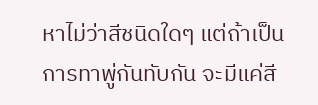หาไม่ว่าสีชนิดใดๆ แต่ถ้าเป็นการทาพู่กันทับกัน จะมีแค่สี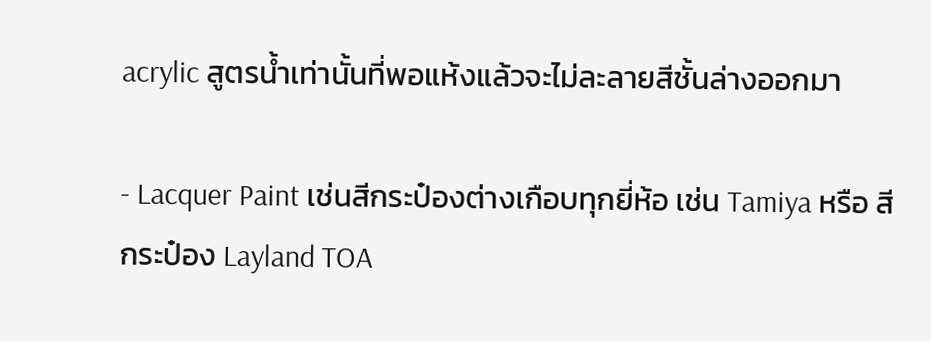acrylic สูตรน้ำเท่านั้นที่พอแห้งแล้วจะไม่ละลายสีชั้นล่างออกมา

- Lacquer Paint เช่นสีกระป๋องต่างเกือบทุกยี่ห้อ เช่น Tamiya หรือ สีกระป๋อง Layland TOA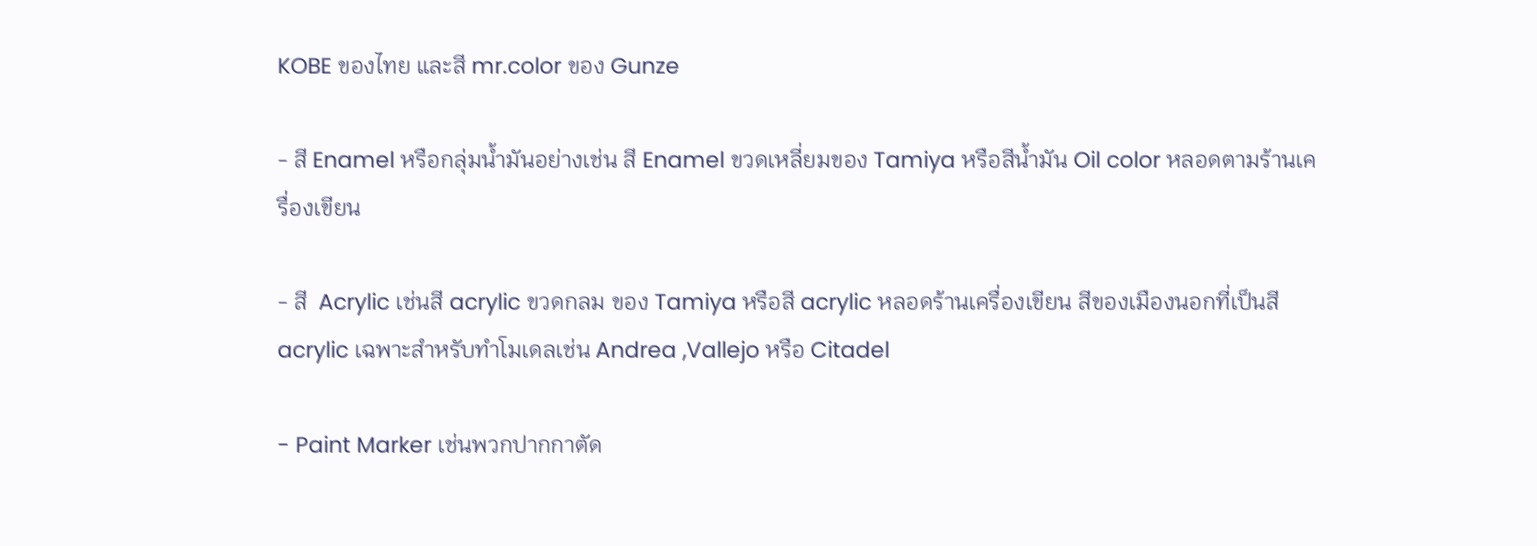KOBE ของไทย และสี mr.color ของ Gunze

- สี Enamel หรือกลุ่มน้ำมันอย่างเช่น สี Enamel ขวดเหลี่ยมของ Tamiya หรือสีน้ำมัน Oil color หลอดตามร้านเครื่องเขียน

- สี  Acrylic เช่นสี acrylic ขวดกลม ของ Tamiya หรือสี acrylic หลอดร้านเครื่องเขียน สีของเมืองนอกที่เป็นสี acrylic เฉพาะสำหรับทำโมเดลเช่น Andrea ,Vallejo หรือ Citadel

- Paint Marker เช่นพวกปากกาตัด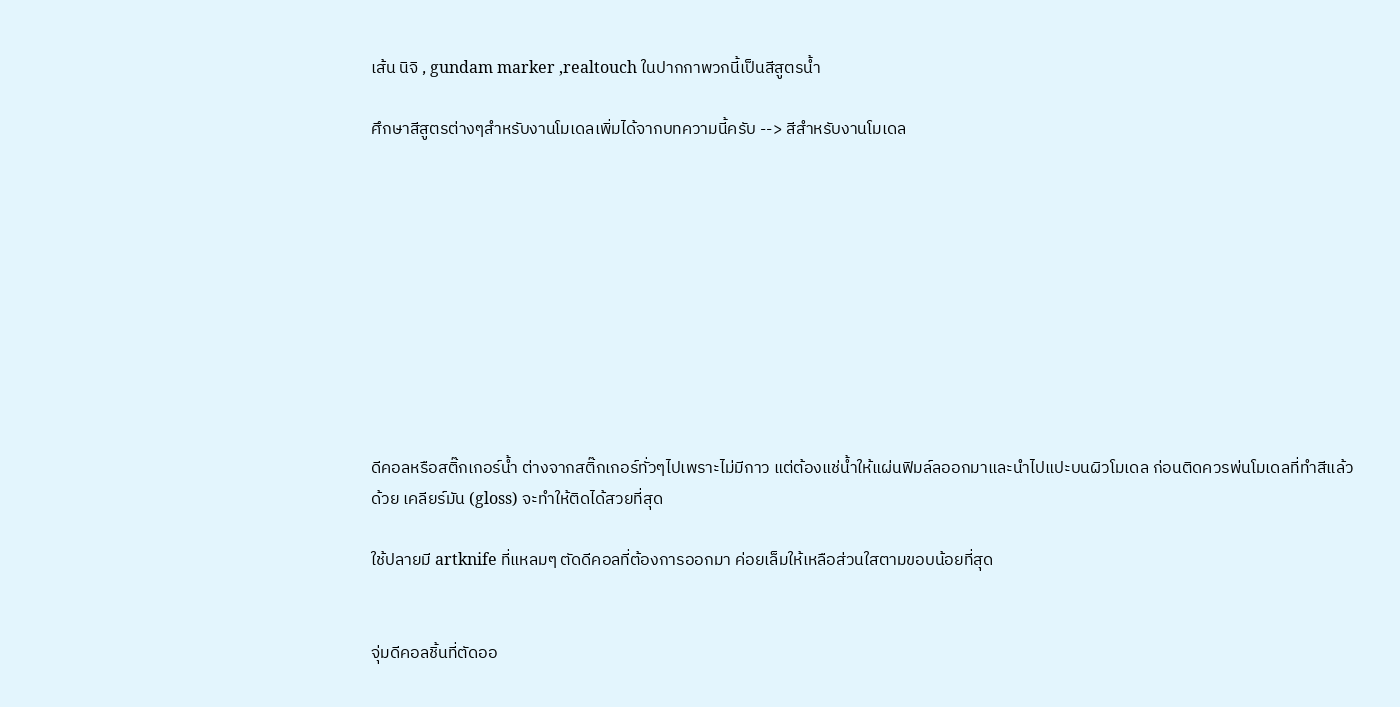เส้น นิจิ , gundam marker ,realtouch ในปากกาพวกนี้เป็นสีสูตรน้ำ

ศึกษาสีสูตรต่างๆสำหรับงานโมเดลเพิ่มได้จากบทความนี้ครับ --> สีสำหรับงานโมเดล










ดีคอลหรือสติ๊กเกอร์น้ำ ต่างจากสติ๊กเกอร์ทั่วๆไปเพราะไม่มีกาว แต่ต้องแช่น้ำให้แผ่นฟิมล์ลออกมาและนำไปแปะบนผิวโมเดล ก่อนติดควรพ่นโมเดลที่ทำสีแล้วด้วย เคลียร์มัน (gloss) จะทำให้ติดได้สวยที่สุด

ใช้ปลายมี artknife ที่แหลมๆ ตัดดีคอลที่ต้องการออกมา ค่อยเล็มให้เหลือส่วนใสตามขอบน้อยที่สุด


จุ่มดีคอลชิ้นที่ตัดออ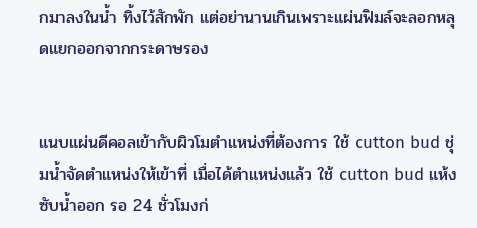กมาลงในน้ำ ทิ้งไว้สักพัก แต่อย่านานเกินเพราะแผ่นฟิมล์จะลอกหลุดแยกออกจากกระดาษรอง


แนบแผ่นดีคอลเข้ากับผิวโมตำแหน่งที่ต้องการ ใช้ cutton bud ชุ่มน้ำจัดตำแหน่งให้เข้าที่ เมื่อได้ตำแหน่งแล้ว ใช้ cutton bud แห้งซับน้ำออก รอ 24 ชั่วโมงก่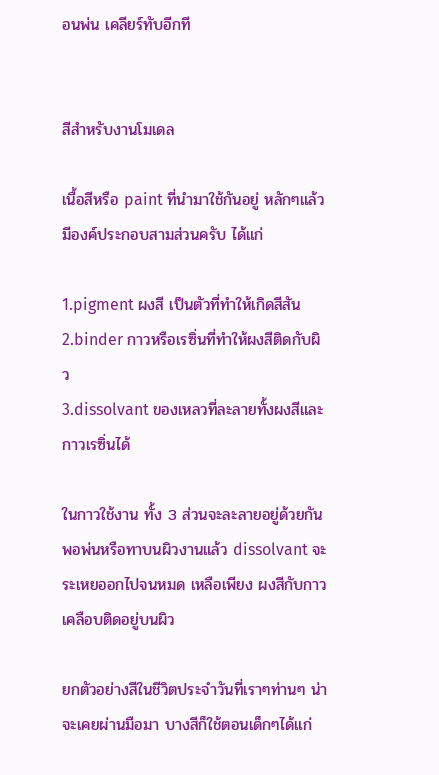อนพ่น เคลียร์ทับอีกที


สีสำหรับงานโมเดล

เนื้อสีหรือ paint ที่นำมาใช้กันอยู่ หลักๆแล้วมีองค์ประกอบสามส่วนครับ ได้แก่

1.pigment ผงสี เป็นตัวที่ทำให้เกิดสีสัน
2.binder กาวหรือเรซิ่นที่ทำให้ผงสีติดกับผิว
3.dissolvant ของเหลวที่ละลายทั้งผงสีและกาวเรซิ่นได้

ในกาวใช้งาน ทั้ง 3 ส่วนจะละลายอยู่ด้วยกัน พอพ่นหรือทาบนผิวงานแล้ว dissolvant จะระเหยออกไปจนหมด เหลือเพียง ผงสีกับกาวเคลือบติดอยู่บนผิว

ยกตัวอย่างสีในชีวิตประจำวันที่เราๆท่านๆ น่าจะเคยผ่านมือมา บางสีก็ใช้ตอนเด็กๆได้แก่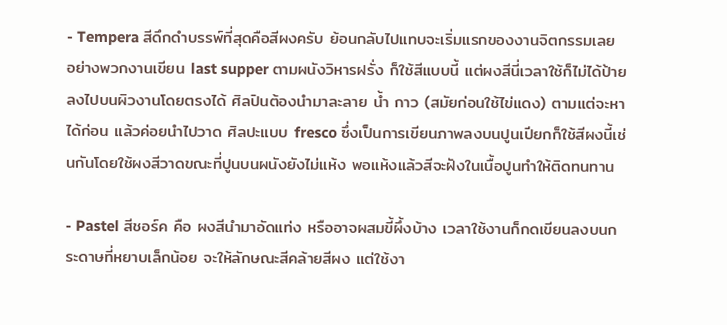- Tempera สีดึกดำบรรพ์ที่สุดคือสีผงครับ ย้อนกลับไปแทบจะเริ่มแรกของงานจิตกรรมเลย อย่างพวกงานเขียน last supper ตามผนังวิหารฝรั่ง ก็ใช้สีแบบนี้ แต่ผงสีนี่เวลาใช้ก็ไม่ได้ป้ายลงไปบนผิวงานโดยตรงได้ ศิลปินต้องนำมาละลาย น้ำ กาว (สมัยก่อนใช้ไข่แดง) ตามแต่จะหาได้ก่อน แล้วค่อยนำไปวาด ศิลปะแบบ fresco ซึ่งเป็นการเขียนภาพลงบนปูนเปียกก็ใช้สีผงนี้เช่นกันโดยใช้ผงสีวาดขณะที่ปูนบนผนังยังไม่แห้ง พอแห้งแล้วสีจะฝังในเนื้อปูนทำให้ติดทนทาน

- Pastel สีชอร์ค คือ ผงสีนำมาอัดแท่ง หรืออาจผสมขี้ผึ้งบ้าง เวลาใช้งานก็กดเขียนลงบนกระดาษที่หยาบเล็กน้อย จะให้ลักษณะสีคล้ายสีผง แต่ใช้งา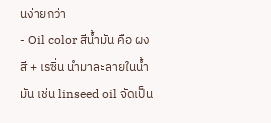นง่ายกว่า
- Oil color สีน้ำมัน คือ ผงสี + เรซิ่น นำมาละลายในน้ำมัน เช่น linseed oil จัดเป็น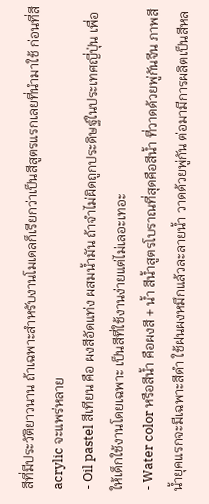สีที่มีประวัติยาวนาน ถ้าเฉพาะสำหรับงานโมเดลก็เรียกว่าเป็นสีสูตรแรกเลยที่นำมาใช้ ก่อนที่สี acrylic จะแพร่หลาย
- Oil pastel สีเทียน คือ ผงสีอัดแท่ง ผสมน้ำมัน ถ้าจำไม่ผิดถูกประดิษฐ์ในประเทศญี่ปุ่น เพื่อให้เด็กใช้งานโดยเฉพาะ เป็นสีที่ใช้งานง่ายแต่ไม่เลอะเทอะ
- Water color หรือสีน้ำ คือผงสี + น้ำ สีน้ำสูตรโบราณที่สุดคือสีน้ำ ที่วาดด้วยพู่กันจีน ภาพสีน้ำยุคแรกจะมีเฉพาะสีดำ ใช้ฝนผงหมึกแล้วละลายน้ำ วาดด้วยพู่กัน ต่อมามีการผลิตเป็นสีหล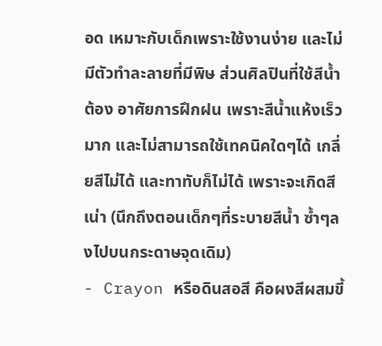อด เหมาะกับเด็กเพราะใช้งานง่าย และไม่มีตัวทำละลายที่มีพิษ ส่วนศิลปินที่ใช้สีน้ำต้อง อาศัยการฝึกฝน เพราะสีน้ำแห้งเร็วมาก และไม่สามารถใช้เทคนิคใดๆได้ เกลี่ยสีไม่ได้ และทาทับก็ไม่ได้ เพราะจะเกิดสีเน่า (นึกถึงตอนเด็กๆที่ระบายสีน้ำ ซ้ำๆลงไปบนกระดาษจุดเดิม)
- Crayon หรือดินสอสี คือผงสีผสมขี้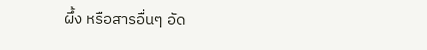ผึ้ง หรือสารอื่นๆ อัด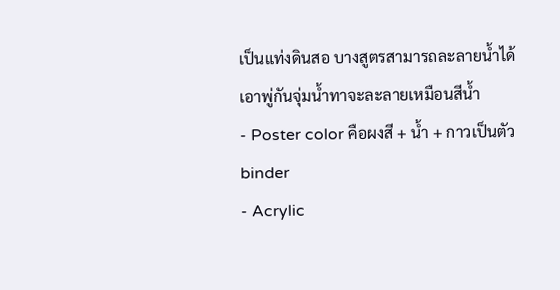เป็นแท่งดินสอ บางสูตรสามารถละลายน้ำได้ เอาพู่กันจุ่มน้ำทาจะละลายเหมือนสีน้ำ
- Poster color คือผงสี + น้ำ + กาวเป็นตัว binder
- Acrylic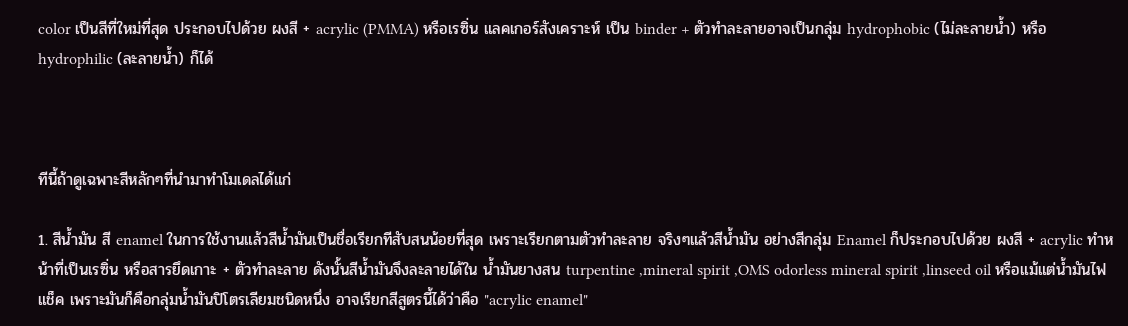color เป็นสีที่ใหม่ที่สุด ประกอบไปด้วย ผงสี + acrylic (PMMA) หรือเรซิ่น แลคเกอร์สังเคราะห์ เป็น binder + ตัวทำละลายอาจเป็นกลุ่ม hydrophobic (ไม่ละลายน้ำ) หรือ hydrophilic (ละลายน้ำ) ก็ได้



ทีนี้ถ้าดูเฉพาะสีหลักๆที่นำมาทำโมเดลได้แก่

1. สีน้ำมัน สี enamel ในการใช้งานแล้วสีน้ำมันเป็นชื่อเรียกทีสับสนน้อยที่สุด เพราะเรียกตามตัวทำละลาย จริงๆแล้วสีน้ำมัน อย่างสีกลุ่ม Enamel ก็ประกอบไปด้วย ผงสี + acrylic ทำหน้าที่เป็นเรซิ่น หรือสารยึดเกาะ + ตัวทำละลาย ดังนั้นสีน้ำมันจึงละลายได้ใน น้ำมันยางสน turpentine ,mineral spirit ,OMS odorless mineral spirit ,linseed oil หรือแม้แต่น้ำมันไฟแช็ค เพราะมันก็คือกลุ่มน้ำมันปิโตรเลียมชนิดหนึ่ง อาจเรียกสีสูตรนี้ได้ว่าคือ "acrylic enamel"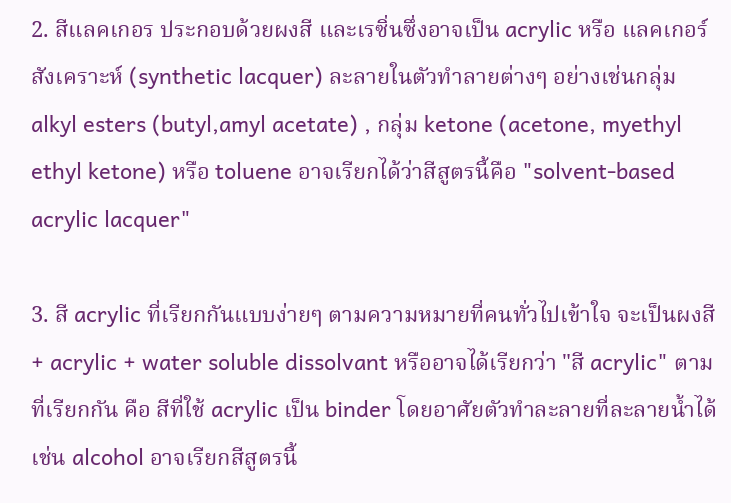2. สีแลคเกอร ประกอบด้วยผงสี และเรซิ่นซึ่งอาจเป็น acrylic หรือ แลคเกอร์สังเคราะห์ (synthetic lacquer) ละลายในตัวทำลายต่างๆ อย่างเช่นกลุ่ม alkyl esters (butyl,amyl acetate) , กลุ่ม ketone (acetone, myethyl ethyl ketone) หรือ toluene อาจเรียกได้ว่าสีสูตรนี้คือ "solvent-based acrylic lacquer"

3. สี acrylic ที่เรียกกันแบบง่ายๆ ตามความหมายที่คนทั่วไปเข้าใจ จะเป็นผงสี + acrylic + water soluble dissolvant หรืออาจได้เรียกว่า "สี acrylic" ตามที่เรียกกัน คือ สีที่ใช้ acrylic เป็น binder โดยอาศัยตัวทำละลายที่ละลายน้ำได้ เช่น alcohol อาจเรียกสีสูตรนี้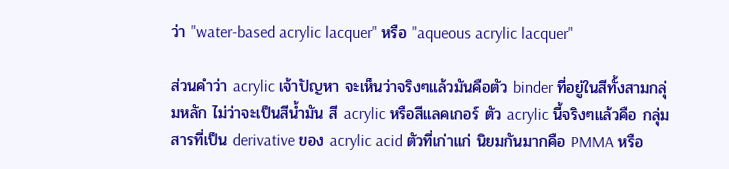ว่า "water-based acrylic lacquer" หรือ "aqueous acrylic lacquer"

ส่วนคำว่า acrylic เจ้าปัญหา จะเห็นว่าจริงๆแล้วมันคือตัว binder ที่อยู่ในสีทั้งสามกลุ่มหลัก ไม่ว่าจะเป็นสีน้ำมัน สี acrylic หรือสีแลคเกอร์ ตัว acrylic นี้จริงๆแล้วคือ กลุ่มสารที่เป็น derivative ของ acrylic acid ตัวที่เก่าแก่ นิยมกันมากคือ PMMA หรือ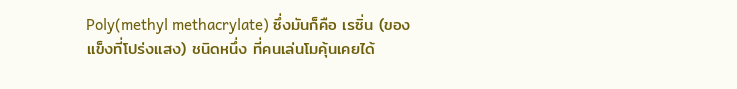Poly(methyl methacrylate) ซึ่งมันก็คือ เรซิ่น (ของแข็งที่โปร่งแสง) ชนิดหนึ่ง ที่คนเล่นโมคุ้นเคยได้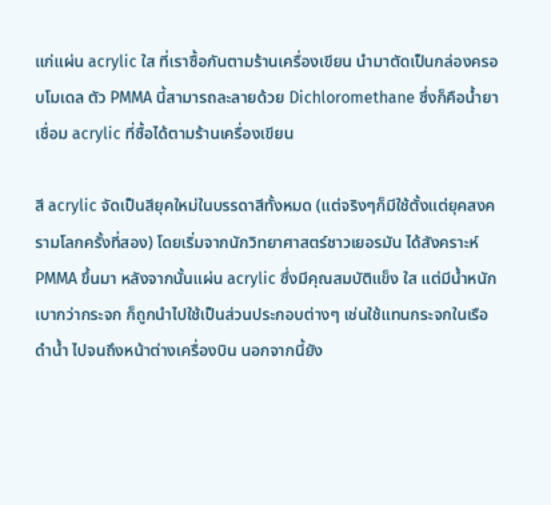แก่แผ่น acrylic ใส ที่เราซื้อกันตามร้านเครื่องเขียน นำมาตัดเป็นกล่องครอบโมเดล ตัว PMMA นี้สามารถละลายด้วย Dichloromethane ซึ่งก็คือน้ำยาเชื่อม acrylic ที่ซื้อได้ตามร้านเครื่องเขียน

สี acrylic จัดเป็นสียุคใหม่ในบรรดาสีทั้งหมด (แต่จริงๆก็มีใช้ตั้งแต่ยุคสงครามโลกครั้งที่สอง) โดยเริ่มจากนักวิทยาศาสตร์ชาวเยอรมัน ได้สังคราะห์ PMMA ขึ้นมา หลังจากนั้นแผ่น acrylic ซึ่งมีคุณสมบัติแข็ง ใส แต่มีน้ำหนักเบากว่ากระจก ก็ถูกนำไปใช้เป็นส่วนประกอบต่างๆ เช่นใช้แทนกระจกในเรือดำน้ำ ไปจนถึงหน้าต่างเครื่องบิน นอกจากนี้ยัง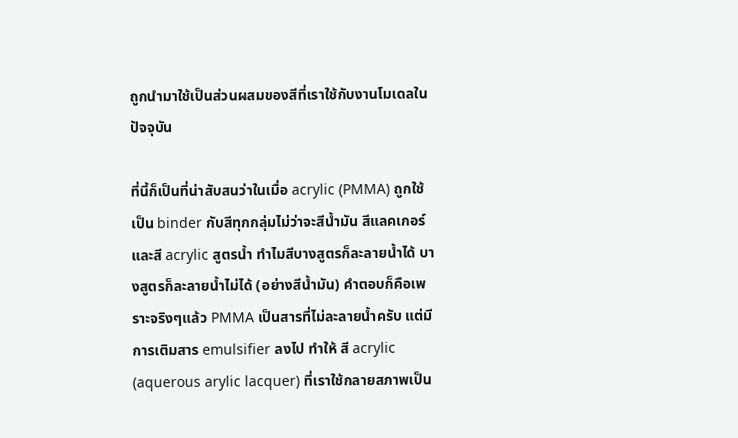ถูกนำมาใช้เป็นส่วนผสมของสีที่เราใช้กับงานโมเดลในปัจจุบัน

ที่นี้ก็เป็นที่น่าสับสนว่าในเมื่อ acrylic (PMMA) ถูกใช้เป็น binder กับสีทุกกลุ่มไม่ว่าจะสีน้ำมัน สีแลคเกอร์ และสี acrylic สูตรน้ำ ทำไมสีบางสูตรก็ละลายน้ำได้ บางสูตรก็ละลายน้ำไม่ได้ (อย่างสีน้ำมัน) คำตอบก็คือเพราะจริงๆแล้ว PMMA เป็นสารที่ไม่ละลายน้ำครับ แต่มีการเติมสาร emulsifier ลงไป ทำให้ สี acrylic (aquerous arylic lacquer) ที่เราใช้กลายสภาพเป็น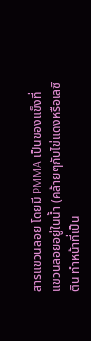สารแขวนลอย โดยมี PMMA เป็นของแข็งที่แขวนลอยอยู่ในน้ำ (คล้ายๆกับไข่แดงหรือเลซิติน ทำหน้าที่เป็น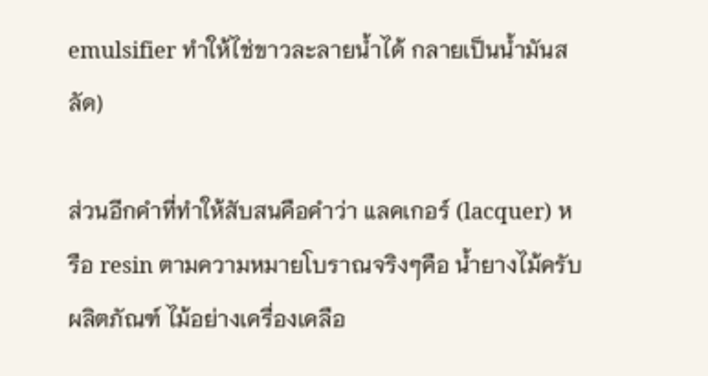emulsifier ทำให้ไช่ขาวละลายน้ำได้ กลายเป็นน้ำมันสลัด)

ส่วนอีกคำที่ทำให้สับสนคือคำว่า แลคเกอร์ (lacquer) หรือ resin ตามความหมายโบราณจริงๆคือ น้ำยางไม้ครับ ผลิตภัณฑ์ ไม้อย่างเครื่องเคลือ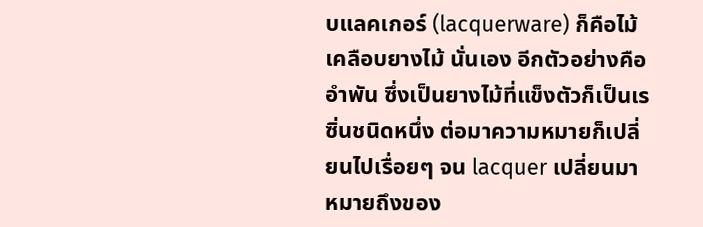บแลคเกอร์ (lacquerware) ก็คือไม้เคลือบยางไม้ นั่นเอง อีกตัวอย่างคืออำพัน ซึ่งเป็นยางไม้ที่แข็งตัวก็เป็นเรซิ่นชนิดหนึ่ง ต่อมาความหมายก็เปลี่ยนไปเรื่อยๆ จน lacquer เปลี่ยนมาหมายถึงของ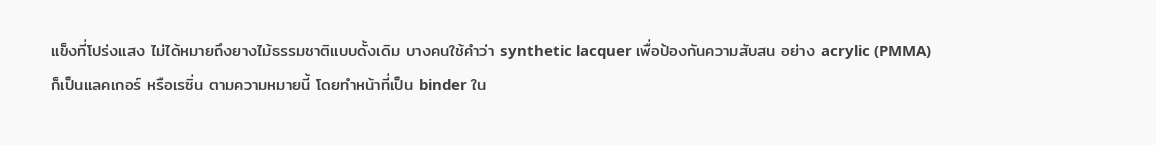แข็งที่โปร่งแสง ไม่ได้หมายถึงยางไม้ธรรมชาติแบบดั้งเดิม บางคนใช้คำว่า synthetic lacquer เพื่อป้องกันความสับสน อย่าง acrylic (PMMA) ก็เป็นแลคเกอร์ หรือเรซิ่น ตามความหมายนี้ โดยทำหน้าที่เป็น binder ใน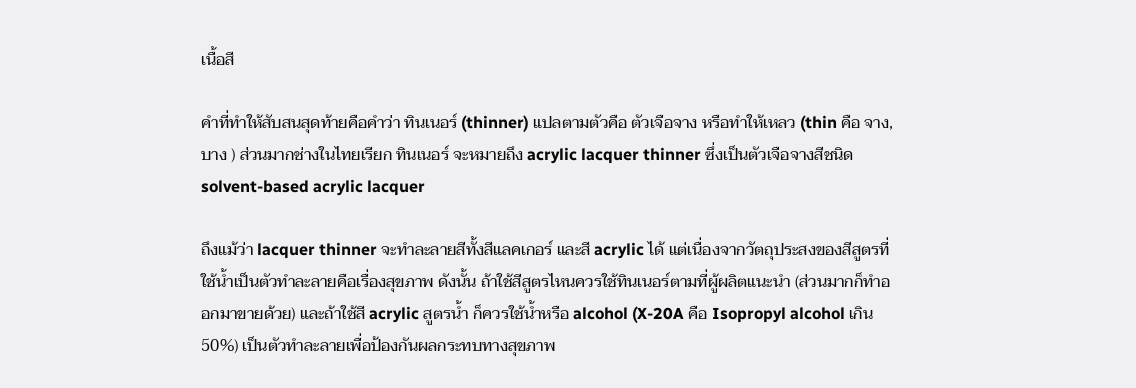เนื้อสี

คำที่ทำให้สับสนสุดท้ายคือคำว่า ทินเนอร์ (thinner) แปลตามตัวคือ ตัวเจือจาง หรือทำให้เหลว (thin คือ จาง,บาง ) ส่วนมากช่างในไทยเรียก ทินเนอร์ จะหมายถึง acrylic lacquer thinner ซึ่งเป็นตัวเจือจางสีชนิด solvent-based acrylic lacquer

ถึงแม้ว่า lacquer thinner จะทำละลายสีทั้งสีแลคเกอร์ และสี acrylic ได้ แต่เนื่องจากวัตถุประสงของสีสูตรที่ใช้น้ำเป็นตัวทำละลายคือเรื่องสุขภาพ ดังนั้น ถ้าใช้สีสูตรไหนควรใช้ทินเนอร์ตามที่ผู้ผลิตแนะนำ (ส่วนมากก็ทำออกมาขายด้วย) และถ้าใช้สี acrylic สูตรน้ำ ก็ควรใช้น้ำหรือ alcohol (X-20A คือ Isopropyl alcohol เกิน 50%) เป็นตัวทำละลายเพื่อป้องกันผลกระทบทางสุขภาพ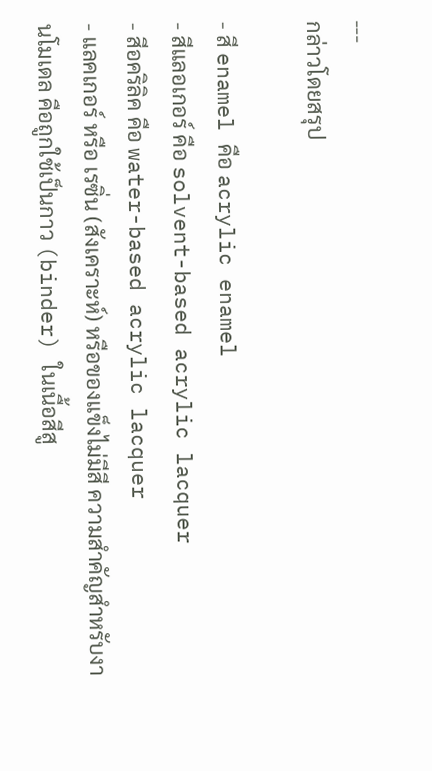---
กล่าวโดยสรุป

- สี enamel คือ acrylic enamel
- สีแลอเกอร์ คือ solvent-based acrylic lacquer
- สีอคริลิค คือ water-based acrylic lacquer
- แลคเกอร์ หรือ เรซิ่น (สังเคราะห์) หรือของแข็งไม่มีสี ความสำคัญสำหรับงานโมเดล คือถูกใช้เป็นกาว (binder) ในเนื้อสีสู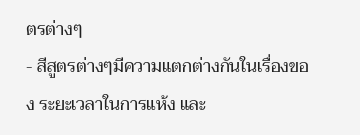ตรต่างๆ
- สีสูตรต่างๆมีความแตกต่างกันในเรื่องของ ระยะเวลาในการแห้ง และ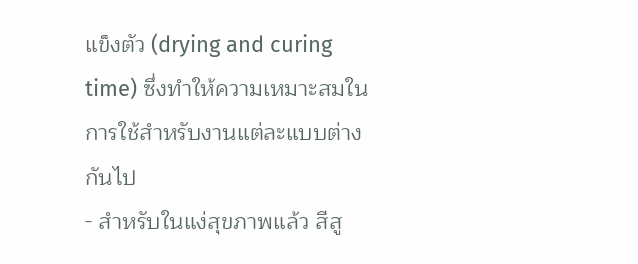แข็งตัว (drying and curing time) ซึ่งทำให้ความเหมาะสมในการใช้สำหรับงานแต่ละแบบต่างกันไป
- สำหรับในแง่สุขภาพแล้ว สีสู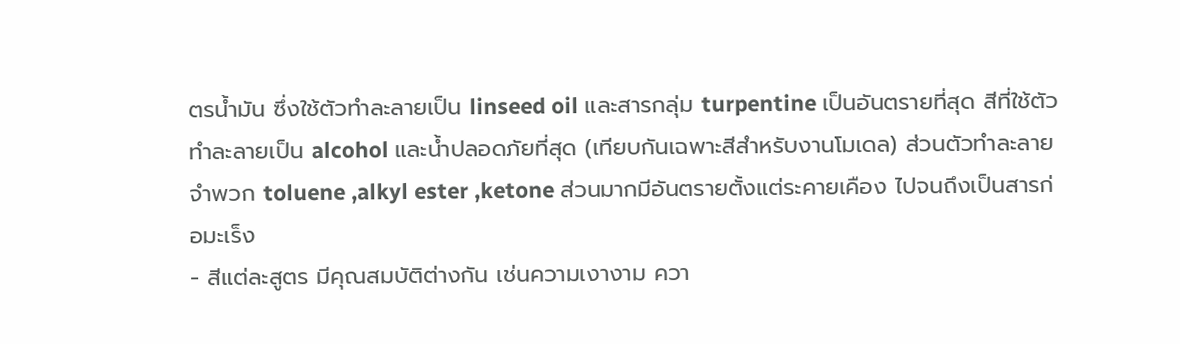ตรน้ำมัน ซึ่งใช้ตัวทำละลายเป็น linseed oil และสารกลุ่ม turpentine เป็นอันตรายที่สุด สีที่ใช้ตัวทำละลายเป็น alcohol และน้ำปลอดภัยที่สุด (เทียบกันเฉพาะสีสำหรับงานโมเดล) ส่วนตัวทำละลายจำพวก toluene ,alkyl ester ,ketone ส่วนมากมีอันตรายตั้งแต่ระคายเคือง ไปจนถึงเป็นสารก่อมะเร็ง
- สีแต่ละสูตร มีคุณสมบัติต่างกัน เช่นความเงางาม ควา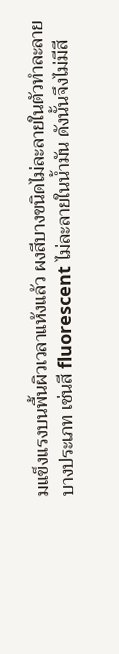มแข็งแรงบนพื้นผิวเวลาแห้งแล้ว ผงสีบางขนิดไม่ละลายในตัวทำละลายบางประเภท เช่นสี fluorescent ไม่ละลายในน้ำมัน ดังนั้นจึงไม่มีสี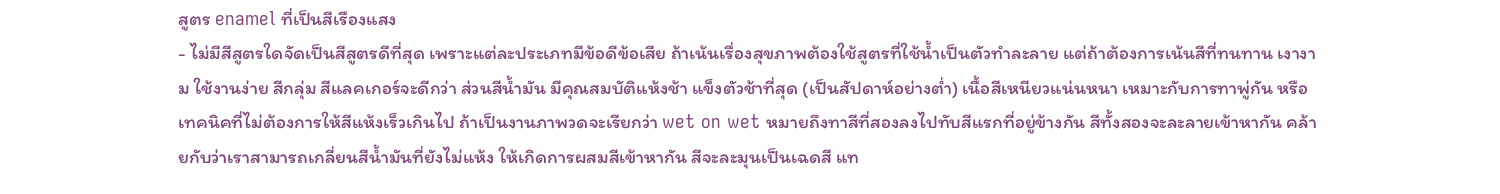สูตร enamel ที่เป็นสีเรืองแสง
- ไม่มีสีสูตรใดจัดเป็นสีสูตรดีที่สุด เพราะแต่ละประเภทมีข้อดีข้อเสีย ถ้าเน้นเรื่องสุขภาพต้องใช้สูตรที่ใช้น้ำเป็นตัวทำละลาย แต่ถ้าต้องการเน้นสีที่ทนทาน เงางาม ใช้งานง่าย สีกลุ่ม สีแลคเกอร์จะดีกว่า ส่วนสีน้ำมัน มีคุณสมบัติแห้งช้า แข็งตัวช้าที่สุด (เป็นสัปดาห์อย่างต่ำ) เนื้อสีเหนียวแน่นหนา เหมาะกับการทาพู่กัน หรือเทคนิคที่ไม่ต้องการให้สีแห้งเร็วเกินไป ถ้าเป็นงานภาพวดจะเรียกว่า wet on wet หมายถึงทาสีที่สองลงไปทับสีแรกที่อยู่ข้างกัน สีทั้งสองจะละลายเข้าหากัน คล้ายกับว่าเราสามารถเกลี่ยนสีน้ำมันที่ยังไม่แห้ง ให้เกิดการผสมสีเข้าหากัน สีจะละมุนเป็นเฉดสี แท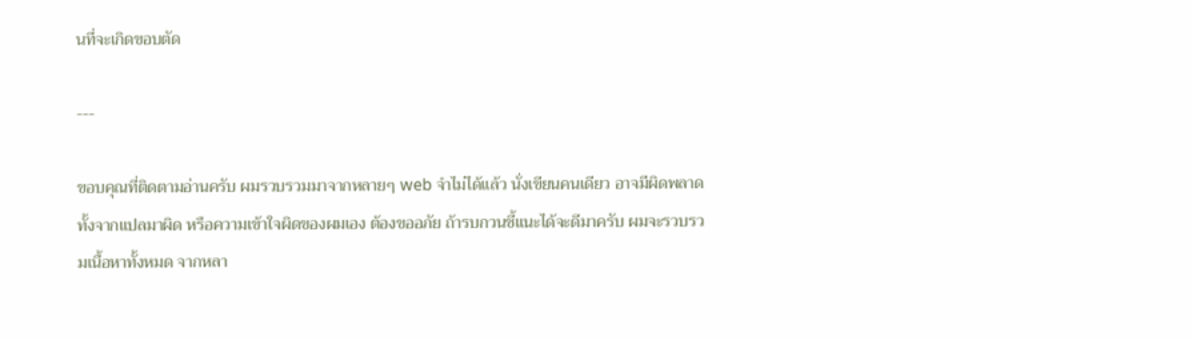นที่จะเกิดขอบตัด

---

ขอบคุณที่ติดตามอ่านครับ ผมรวบรวมมาจากหลายๆ web จำไม่ได้แล้ว นั่งเขียนคนเดียว อาจมีผิดพลาดทั้งจากแปลมาผิด หรือความเข้าใจผิดของผมเอง ต้องขออภัย ถ้ารบกวนชี้แนะได้จะดีมาครับ ผมจะรวบรวมเนื้อหาทั้งหมด จากหลา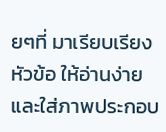ยๆที่ มาเรียบเรียงหัวข้อ ให้อ่านง่ายและใส่ภาพประกอบ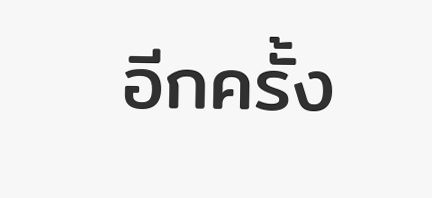อีกครั้ง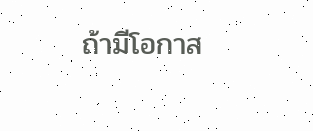ถ้ามีโอกาส